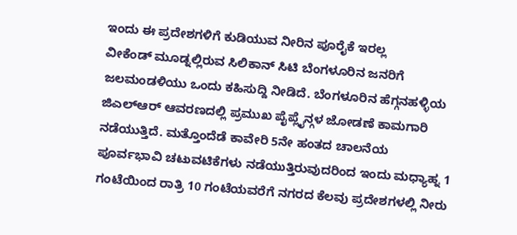ಇಂದು ಈ ಪ್ರದೇಶಗಳಿಗೆ ಕುಡಿಯುವ ನೀರಿನ ಪೂರೈಕೆ ಇರಲ್ಲ
ವೀಕೆಂಡ್ ಮೂಡ್ನಲ್ಲಿರುವ ಸಿಲಿಕಾನ್ ಸಿಟಿ ಬೆಂಗಳೂರಿನ ಜನರಿಗೆ ಜಲಮಂಡಳಿಯು ಒಂದು ಕಹಿಸುದ್ದಿ ನೀಡಿದೆ. ಬೆಂಗಳೂರಿನ ಹೆಗ್ಗನಹಳ್ಳಿಯ ಜಿಎಲ್ಆರ್ ಆವರಣದಲ್ಲಿ ಪ್ರಮುಖ ಪೈಪ್ಲೈನ್ಗಳ ಜೋಡಣೆ ಕಾಮಗಾರಿ ನಡೆಯುತ್ತಿದೆ. ಮತ್ತೊಂದೆಡೆ ಕಾವೇರಿ 5ನೇ ಹಂತದ ಚಾಲನೆಯ ಪೂರ್ವಭಾವಿ ಚಟುವಟಿಕೆಗಳು ನಡೆಯುತ್ತಿರುವುದರಿಂದ ಇಂದು ಮಧ್ಯಾಹ್ನ 1 ಗಂಟೆಯಿಂದ ರಾತ್ರಿ 10 ಗಂಟೆಯವರೆಗೆ ನಗರದ ಕೆಲವು ಪ್ರದೇಶಗಳಲ್ಲಿ ನೀರು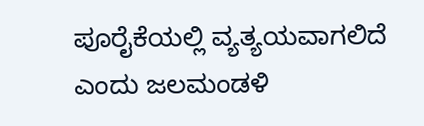ಪೂರೈಕೆಯಲ್ಲಿ ವ್ಯತ್ಯಯವಾಗಲಿದೆ ಎಂದು ಜಲಮಂಡಳಿ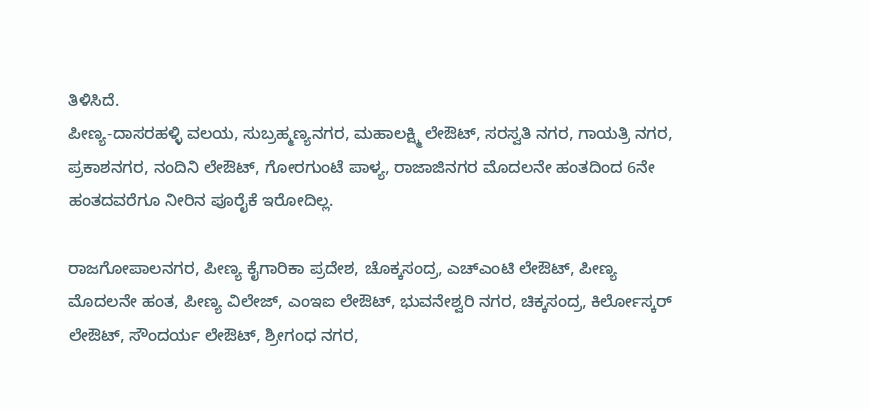ತಿಳಿಸಿದೆ.
ಪೀಣ್ಯ-ದಾಸರಹಳ್ಳಿ ವಲಯ, ಸುಬ್ರಹ್ಮಣ್ಯನಗರ, ಮಹಾಲಕ್ಷ್ಮಿ ಲೇಔಟ್, ಸರಸ್ವತಿ ನಗರ, ಗಾಯತ್ರಿ ನಗರ, ಪ್ರಕಾಶನಗರ, ನಂದಿನಿ ಲೇಔಟ್, ಗೋರಗುಂಟೆ ಪಾಳ್ಯ, ರಾಜಾಜಿನಗರ ಮೊದಲನೇ ಹಂತದಿಂದ 6ನೇ ಹಂತದವರೆಗೂ ನೀರಿನ ಪೂರೈಕೆ ಇರೋದಿಲ್ಲ.

ರಾಜಗೋಪಾಲನಗರ, ಪೀಣ್ಯ ಕೈಗಾರಿಕಾ ಪ್ರದೇಶ, ಚೊಕ್ಕಸಂದ್ರ, ಎಚ್ಎಂಟಿ ಲೇಔಟ್, ಪೀಣ್ಯ ಮೊದಲನೇ ಹಂತ, ಪೀಣ್ಯ ವಿಲೇಜ್, ಎಂಇಐ ಲೇಔಟ್, ಭುವನೇಶ್ವರಿ ನಗರ, ಚಿಕ್ಕಸಂದ್ರ, ಕಿರ್ಲೋಸ್ಕರ್ ಲೇಔಟ್, ಸೌಂದರ್ಯ ಲೇಔಟ್, ಶ್ರೀಗಂಧ ನಗರ,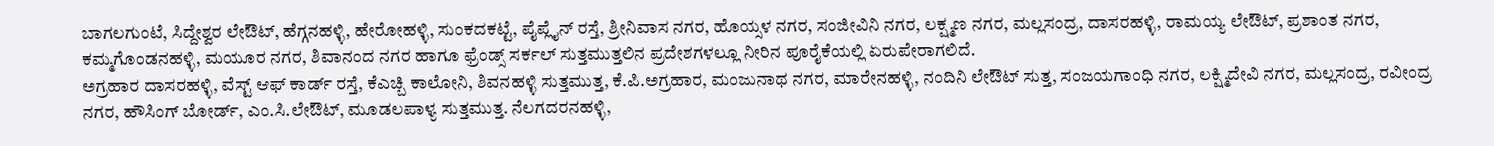ಬಾಗಲಗುಂಟೆ, ಸಿದ್ದೇಶ್ವರ ಲೇಔಟ್, ಹೆಗ್ಗನಹಳ್ಳಿ, ಹೇರೋಹಳ್ಳಿ, ಸುಂಕದಕಟ್ಟೆ, ಪೈಪ್ಲೈನ್ ರಸ್ತೆ, ಶ್ರೀನಿವಾಸ ನಗರ, ಹೊಯ್ಸಳ ನಗರ, ಸಂಜೀವಿನಿ ನಗರ, ಲಕ್ಷ್ಮಣ ನಗರ, ಮಲ್ಲಸಂದ್ರ, ದಾಸರಹಳ್ಳಿ, ರಾಮಯ್ಯ ಲೇಔಟ್, ಪ್ರಶಾಂತ ನಗರ, ಕಮ್ಮಗೊಂಡನಹಳ್ಳಿ, ಮಯೂರ ನಗರ, ಶಿವಾನಂದ ನಗರ ಹಾಗೂ ಫ್ರೆಂಡ್ಸ್ ಸರ್ಕಲ್ ಸುತ್ತಮುತ್ತಲಿನ ಪ್ರದೇಶಗಳಲ್ಲೂ ನೀರಿನ ಪೂರೈಕೆಯಲ್ಲಿ ಏರುಪೇರಾಗಲಿದೆ.
ಅಗ್ರಹಾರ ದಾಸರಹಳ್ಳಿ, ವೆಸ್ಟ್ ಆಫ್ ಕಾರ್ಡ್ ರಸ್ತೆ, ಕೆಎಚ್ಬಿ ಕಾಲೋನಿ, ಶಿವನಹಳ್ಳಿ ಸುತ್ತಮುತ್ತ, ಕೆ.ಪಿ.ಅಗ್ರಹಾರ, ಮಂಜುನಾಥ ನಗರ, ಮಾರೇನಹಳ್ಳಿ, ನಂದಿನಿ ಲೇಔಟ್ ಸುತ್ತ, ಸಂಜಯಗಾಂಧಿ ನಗರ, ಲಕ್ಷ್ಮಿದೇವಿ ನಗರ, ಮಲ್ಲಸಂದ್ರ, ರವೀಂದ್ರ ನಗರ, ಹೌಸಿಂಗ್ ಬೋರ್ಡ್, ಎಂ.ಸಿ.ಲೇಔಟ್, ಮೂಡಲಪಾಳ್ಯ ಸುತ್ತಮುತ್ತ. ನೆಲಗದರನಹಳ್ಳಿ,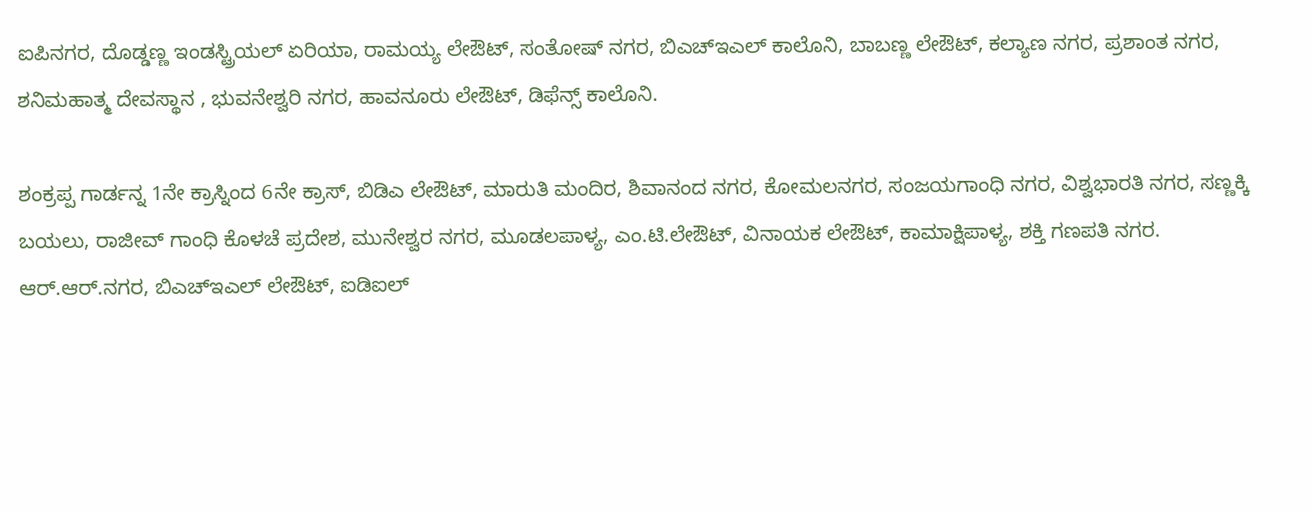ಐಪಿನಗರ, ದೊಡ್ಡಣ್ಣ ಇಂಡಸ್ಟ್ರಿಯಲ್ ಏರಿಯಾ, ರಾಮಯ್ಯ ಲೇಔಟ್, ಸಂತೋಷ್ ನಗರ, ಬಿಎಚ್ಇಎಲ್ ಕಾಲೊನಿ, ಬಾಬಣ್ಣ ಲೇಔಟ್, ಕಲ್ಯಾಣ ನಗರ, ಪ್ರಶಾಂತ ನಗರ, ಶನಿಮಹಾತ್ಮ ದೇವಸ್ಥಾನ , ಭುವನೇಶ್ವರಿ ನಗರ, ಹಾವನೂರು ಲೇಔಟ್, ಡಿಫೆನ್ಸ್ ಕಾಲೊನಿ.

ಶಂಕ್ರಪ್ಪ ಗಾರ್ಡನ್ನ 1ನೇ ಕ್ರಾಸ್ನಿಂದ 6ನೇ ಕ್ರಾಸ್, ಬಿಡಿಎ ಲೇಔಟ್, ಮಾರುತಿ ಮಂದಿರ, ಶಿವಾನಂದ ನಗರ, ಕೋಮಲನಗರ, ಸಂಜಯಗಾಂಧಿ ನಗರ, ವಿಶ್ವಭಾರತಿ ನಗರ, ಸಣ್ಣಕ್ಕಿ ಬಯಲು, ರಾಜೀವ್ ಗಾಂಧಿ ಕೊಳಚೆ ಪ್ರದೇಶ, ಮುನೇಶ್ವರ ನಗರ, ಮೂಡಲಪಾಳ್ಯ, ಎಂ.ಟಿ.ಲೇಔಟ್, ವಿನಾಯಕ ಲೇಔಟ್, ಕಾಮಾಕ್ಷಿಪಾಳ್ಯ, ಶಕ್ತಿ ಗಣಪತಿ ನಗರ.
ಆರ್.ಆರ್.ನಗರ, ಬಿಎಚ್ಇಎಲ್ ಲೇಔಟ್, ಐಡಿಐಲ್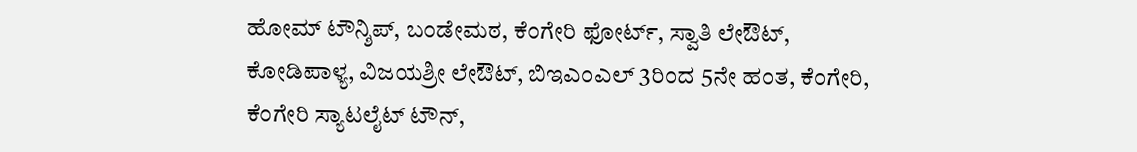ಹೋಮ್ ಟೌನ್ಶಿಪ್, ಬಂಡೇಮಠ, ಕೆಂಗೇರಿ ಫೋರ್ಟ್, ಸ್ವಾತಿ ಲೇಔಟ್, ಕೋಡಿಪಾಳ್ಯ, ವಿಜಯಶ್ರೀ ಲೇಔಟ್, ಬಿಇಎಂಎಲ್ 3ರಿಂದ 5ನೇ ಹಂತ, ಕೆಂಗೇರಿ, ಕೆಂಗೇರಿ ಸ್ಯಾಟಲೈಟ್ ಟೌನ್,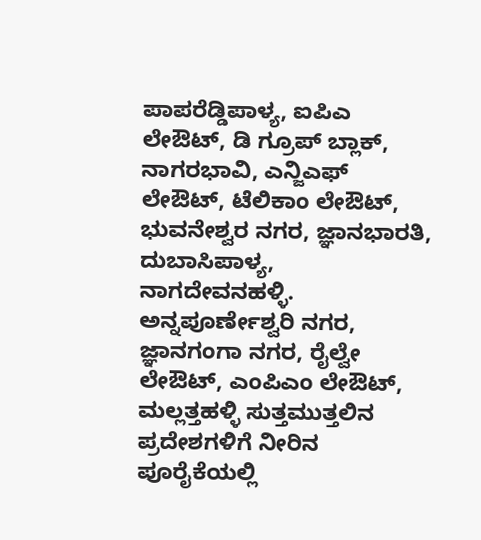ಪಾಪರೆಡ್ಡಿಪಾಳ್ಯ, ಐಪಿಎ ಲೇಔಟ್, ಡಿ ಗ್ರೂಪ್ ಬ್ಲಾಕ್, ನಾಗರಭಾವಿ, ಎನ್ಜಿಎಫ್ ಲೇಔಟ್, ಟೆಲಿಕಾಂ ಲೇಔಟ್, ಭುವನೇಶ್ವರ ನಗರ, ಜ್ಞಾನಭಾರತಿ, ದುಬಾಸಿಪಾಳ್ಯ, ನಾಗದೇವನಹಳ್ಳಿ. ಅನ್ನಪೂರ್ಣೇಶ್ವರಿ ನಗರ, ಜ್ಞಾನಗಂಗಾ ನಗರ, ರೈಲ್ವೇ ಲೇಔಟ್, ಎಂಪಿಎಂ ಲೇಔಟ್, ಮಲ್ಲತ್ತಹಳ್ಳಿ ಸುತ್ತಮುತ್ತಲಿನ ಪ್ರದೇಶಗಳಿಗೆ ನೀರಿನ ಪೂರೈಕೆಯಲ್ಲಿ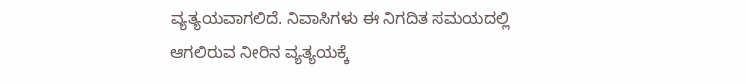ವ್ಯತ್ಯಯವಾಗಲಿದೆ. ನಿವಾಸಿಗಳು ಈ ನಿಗದಿತ ಸಮಯದಲ್ಲಿ ಆಗಲಿರುವ ನೀರಿನ ವ್ಯತ್ಯಯಕ್ಕೆ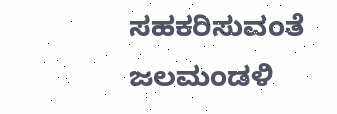ಸಹಕರಿಸುವಂತೆ ಜಲಮಂಡಳಿ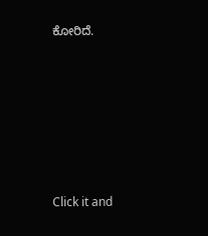ಕೋರಿದೆ.












Click it and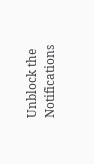Unblock the Notifications